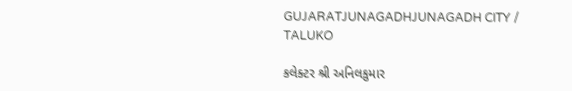GUJARATJUNAGADHJUNAGADH CITY / TALUKO

કલેક્ટર શ્રી અનિલકુમાર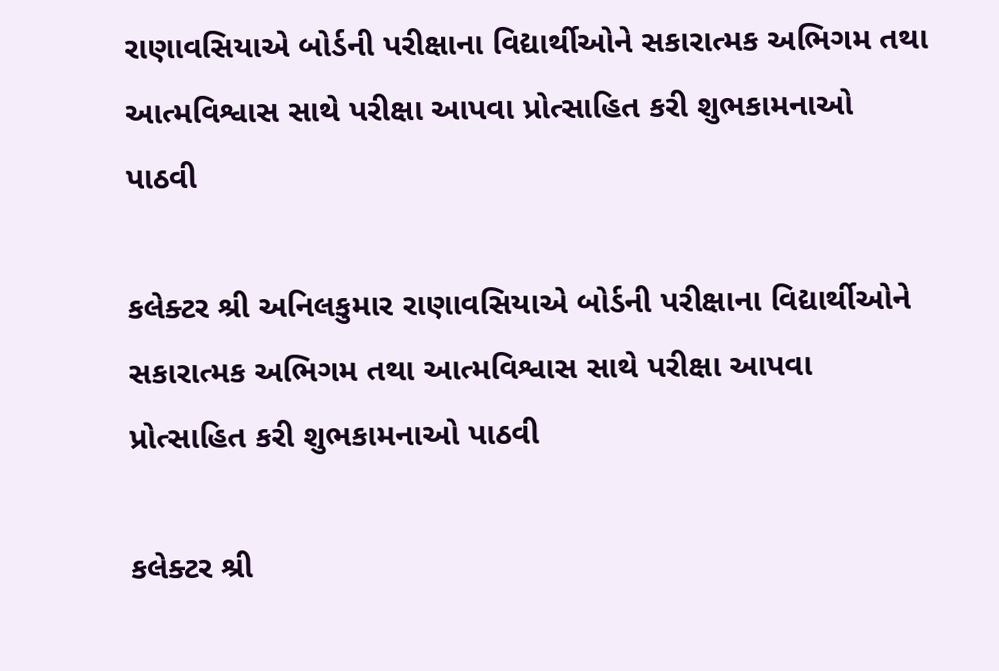રાણાવસિયાએ બોર્ડની પરીક્ષાના વિદ્યાર્થીઓને સકારાત્મક અભિગમ તથા આત્મવિશ્વાસ સાથે પરીક્ષા આપવા પ્રોત્સાહિત કરી શુભકામનાઓ પાઠવી

કલેક્ટર શ્રી અનિલકુમાર રાણાવસિયાએ બોર્ડની પરીક્ષાના વિદ્યાર્થીઓને સકારાત્મક અભિગમ તથા આત્મવિશ્વાસ સાથે પરીક્ષા આપવા પ્રોત્સાહિત કરી શુભકામનાઓ પાઠવી

કલેક્ટર શ્રી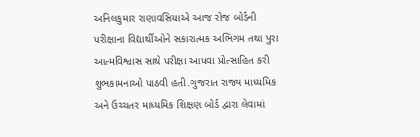અનિલકુમાર રાણાવસિયાએ આજ રોજ બોર્ડની પરીક્ષાના વિદ્યાર્થીઓને સકારાત્મક અભિગમ તથા પુરા આત્મવિશ્વાસ સાથે પરીક્ષા આપવા પ્રોત્સાહિત કરી શુભકામનાઓ પાઠવી હતી.ગુજરાત રાજ્ય માધ્યમિક અને ઉચ્ચતર માધ્યમિક શિક્ષણ બોર્ડ દ્વારા લેવામાં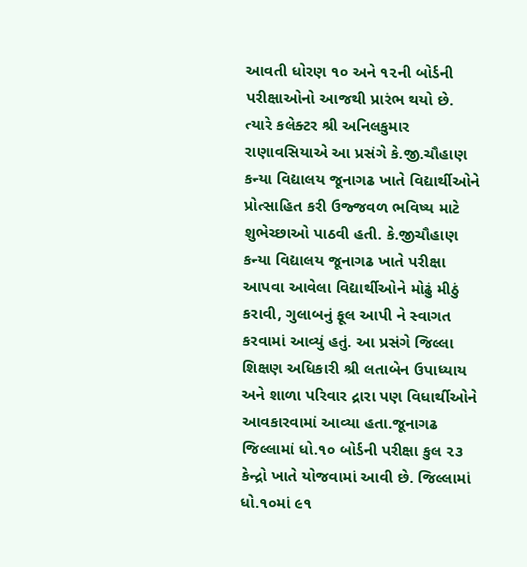આવતી ધોરણ ૧૦ અને ૧૨ની બોર્ડની પરીક્ષાઓનો આજથી પ્રારંભ થયો છે. ત્યારે કલેક્ટર શ્રી અનિલકુમાર રાણાવસિયાએ આ પ્રસંગે કે.જી.ચૌહાણ કન્યા વિદ્યાલય જૂનાગઢ ખાતે વિદ્યાર્થીઓને પ્રોત્સાહિત કરી ઉજ્જવળ ભવિષ્ય માટે શુભેચ્છાઓ પાઠવી હતી. કે.જીચૌહાણ કન્યા વિદ્યાલય જૂનાગઢ ખાતે પરીક્ષા આપવા આવેલા વિદ્યાર્થીઓને મોઢું મીઠું કરાવી, ગુલાબનું ફૂલ આપી ને સ્વાગત કરવામાં આવ્યું હતું. આ પ્રસંગે જિલ્લા શિક્ષણ અધિકારી શ્રી લતાબેન ઉપાધ્યાય અને શાળા પરિવાર દ્રારા પણ વિધાર્થીઓને આવકારવામાં આવ્યા હતા.જૂનાગઢ જિલ્લામાં ધો.૧૦ બોર્ડની પરીક્ષા કુલ ૨૩ કેન્દ્રો ખાતે યોજવામાં આવી છે. જિલ્લામાં ધો.૧૦માં ૯૧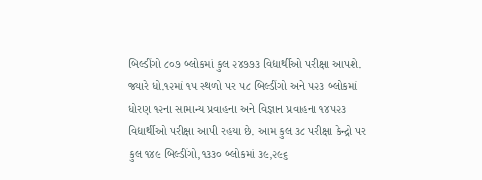બિલ્ડીંગો ૮૦૭ બ્લોકમાં કુલ ૨૪૭૭૩ વિદ્યાર્થીઓ પરીક્ષા આપશે. જ્યારે ધો.૧૨માં ૧૫ સ્થળો પર ૫૮ બિલ્ડીંગો અને ૫૨૩ બ્લોકમાં ધોરણ ૧૨ના સામાન્ય પ્રવાહના અને વિજ્ઞાન પ્રવાહના ૧૪૫૨૩ વિદ્યાર્થીઓ પરીક્ષા આપી રહયા છે. આમ કુલ ૩૮ પરીક્ષા કેન્દ્રો પર કુલ ૧૪૯ બિલ્ડીંગો,૧૩૩૦ બ્લોકમાં ૩૯,૨૯૬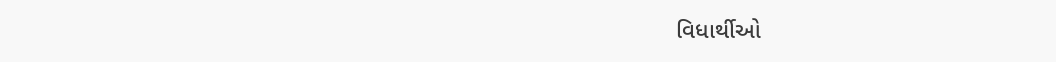વિધાર્થીઓ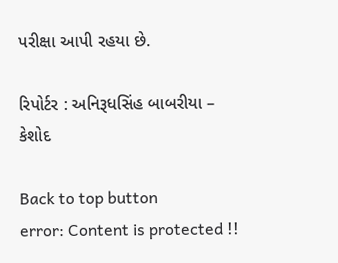પરીક્ષા આપી રહયા છે.

રિપોર્ટર : અનિરૂધસિંહ બાબરીયા – કેશોદ

Back to top button
error: Content is protected !!